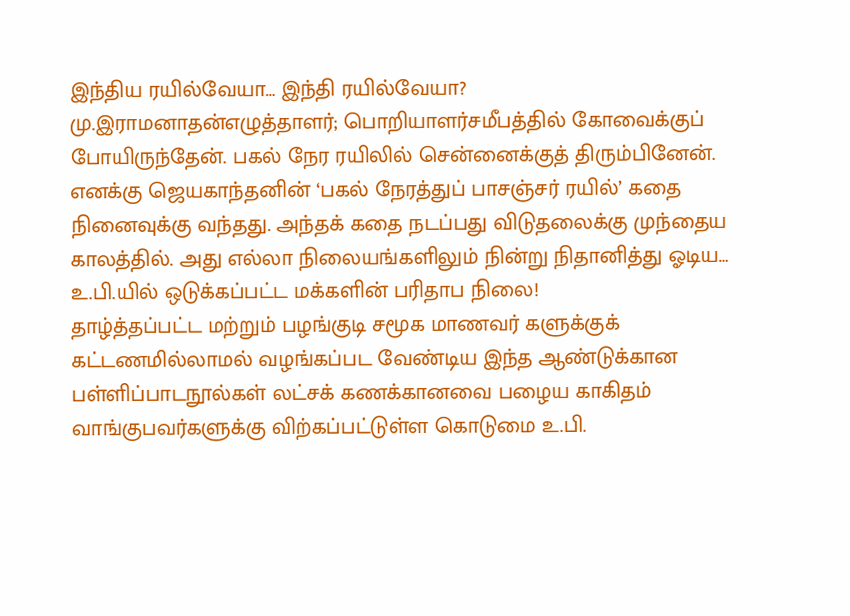இந்திய ரயில்வேயா… இந்தி ரயில்வேயா?
மு.இராமனாதன்எழுத்தாளர்; பொறியாளர்சமீபத்தில் கோவைக்குப் போயிருந்தேன். பகல் நேர ரயிலில் சென்னைக்குத் திரும்பினேன். எனக்கு ஜெயகாந்தனின் ‘பகல் நேரத்துப் பாசஞ்சர் ரயில்’ கதை நினைவுக்கு வந்தது. அந்தக் கதை நடப்பது விடுதலைக்கு முந்தைய காலத்தில். அது எல்லா நிலையங்களிலும் நின்று நிதானித்து ஓடிய…
உ.பி.யில் ஒடுக்கப்பட்ட மக்களின் பரிதாப நிலை!
தாழ்த்தப்பட்ட மற்றும் பழங்குடி சமூக மாணவர் களுக்குக் கட்டணமில்லாமல் வழங்கப்பட வேண்டிய இந்த ஆண்டுக்கான பள்ளிப்பாடநூல்கள் லட்சக் கணக்கானவை பழைய காகிதம் வாங்குபவர்களுக்கு விற்கப்பட்டுள்ள கொடுமை உ.பி.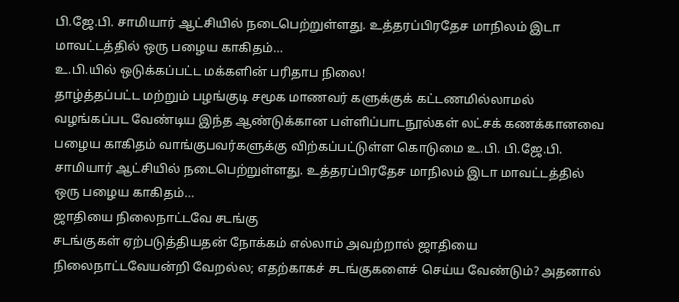பி.ஜே.பி. சாமியார் ஆட்சியில் நடைபெற்றுள்ளது. உத்தரப்பிரதேச மாநிலம் இடா மாவட்டத்தில் ஒரு பழைய காகிதம்…
உ.பி.யில் ஒடுக்கப்பட்ட மக்களின் பரிதாப நிலை!
தாழ்த்தப்பட்ட மற்றும் பழங்குடி சமூக மாணவர் களுக்குக் கட்டணமில்லாமல் வழங்கப்பட வேண்டிய இந்த ஆண்டுக்கான பள்ளிப்பாடநூல்கள் லட்சக் கணக்கானவை பழைய காகிதம் வாங்குபவர்களுக்கு விற்கப்பட்டுள்ள கொடுமை உ.பி. பி.ஜே.பி. சாமியார் ஆட்சியில் நடைபெற்றுள்ளது. உத்தரப்பிரதேச மாநிலம் இடா மாவட்டத்தில் ஒரு பழைய காகிதம்…
ஜாதியை நிலைநாட்டவே சடங்கு
சடங்குகள் ஏற்படுத்தியதன் நோக்கம் எல்லாம் அவற்றால் ஜாதியை நிலைநாட்டவேயன்றி வேறல்ல; எதற்காகச் சடங்குகளைச் செய்ய வேண்டும்? அதனால்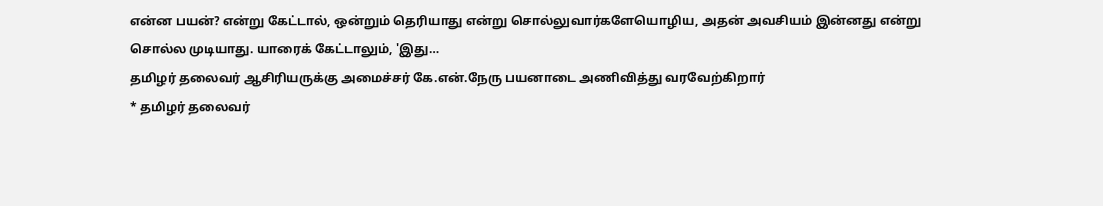என்ன பயன்? என்று கேட்டால், ஒன்றும் தெரியாது என்று சொல்லுவார்களேயொழிய, அதன் அவசியம் இன்னது என்று சொல்ல முடியாது. யாரைக் கேட்டாலும், 'இது…
தமிழர் தலைவர் ஆசிரியருக்கு அமைச்சர் கே.என்.நேரு பயனாடை அணிவித்து வரவேற்கிறார்
* தமிழர் தலைவர்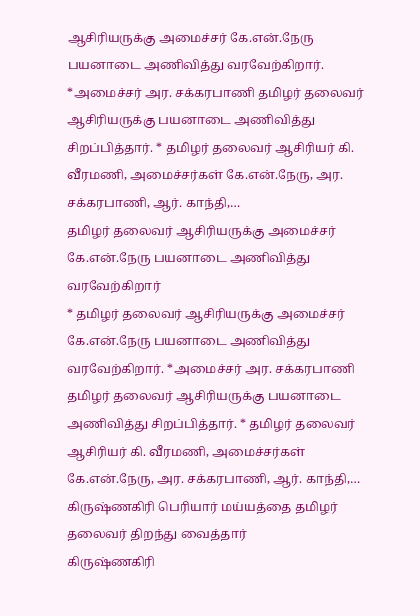ஆசிரியருக்கு அமைச்சர் கே.என்.நேரு பயனாடை அணிவித்து வரவேற்கிறார். *அமைச்சர் அர. சக்கரபாணி தமிழர் தலைவர் ஆசிரியருக்கு பயனாடை அணிவித்து சிறப்பித்தார். * தமிழர் தலைவர் ஆசிரியர் கி. வீரமணி, அமைச்சர்கள் கே.என்.நேரு, அர. சக்கரபாணி, ஆர். காந்தி,…
தமிழர் தலைவர் ஆசிரியருக்கு அமைச்சர் கே.என்.நேரு பயனாடை அணிவித்து வரவேற்கிறார்
* தமிழர் தலைவர் ஆசிரியருக்கு அமைச்சர் கே.என்.நேரு பயனாடை அணிவித்து வரவேற்கிறார். *அமைச்சர் அர. சக்கரபாணி தமிழர் தலைவர் ஆசிரியருக்கு பயனாடை அணிவித்து சிறப்பித்தார். * தமிழர் தலைவர் ஆசிரியர் கி. வீரமணி, அமைச்சர்கள் கே.என்.நேரு, அர. சக்கரபாணி, ஆர். காந்தி,…
கிருஷ்ணகிரி பெரியார் மய்யத்தை தமிழர் தலைவர் திறந்து வைத்தார்
கிருஷ்ணகிரி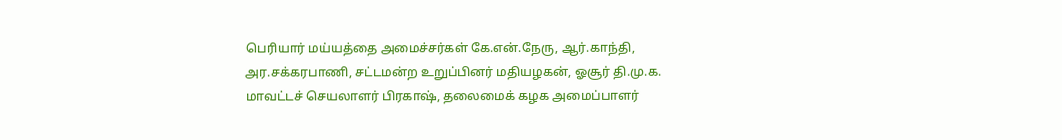பெரியார் மய்யத்தை அமைச்சர்கள் கே.என்.நேரு, ஆர்.காந்தி, அர.சக்கரபாணி, சட்டமன்ற உறுப்பினர் மதியழகன், ஓசூர் தி.மு.க. மாவட்டச் செயலாளர் பிரகாஷ், தலைமைக் கழக அமைப்பாளர்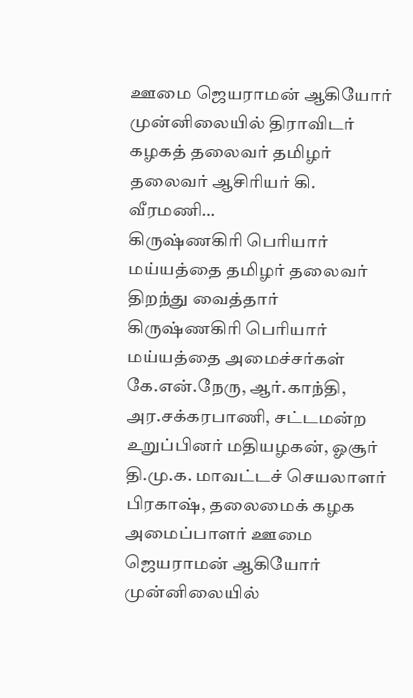ஊமை ஜெயராமன் ஆகியோர் முன்னிலையில் திராவிடர் கழகத் தலைவர் தமிழர் தலைவர் ஆசிரியர் கி. வீரமணி…
கிருஷ்ணகிரி பெரியார் மய்யத்தை தமிழர் தலைவர் திறந்து வைத்தார்
கிருஷ்ணகிரி பெரியார் மய்யத்தை அமைச்சர்கள் கே.என்.நேரு, ஆர்.காந்தி, அர.சக்கரபாணி, சட்டமன்ற உறுப்பினர் மதியழகன், ஓசூர் தி.மு.க. மாவட்டச் செயலாளர் பிரகாஷ், தலைமைக் கழக அமைப்பாளர் ஊமை ஜெயராமன் ஆகியோர் முன்னிலையில்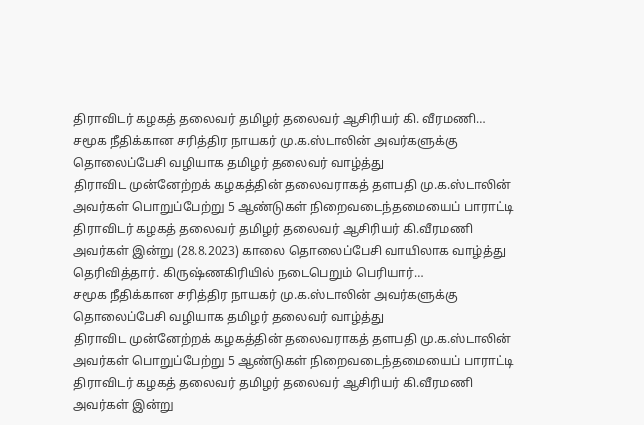திராவிடர் கழகத் தலைவர் தமிழர் தலைவர் ஆசிரியர் கி. வீரமணி…
சமூக நீதிக்கான சரித்திர நாயகர் மு.க.ஸ்டாலின் அவர்களுக்கு தொலைப்பேசி வழியாக தமிழர் தலைவர் வாழ்த்து
திராவிட முன்னேற்றக் கழகத்தின் தலைவராகத் தளபதி மு.க.ஸ்டாலின் அவர்கள் பொறுப்பேற்று 5 ஆண்டுகள் நிறைவடைந்தமையைப் பாராட்டி திராவிடர் கழகத் தலைவர் தமிழர் தலைவர் ஆசிரியர் கி.வீரமணி அவர்கள் இன்று (28.8.2023) காலை தொலைப்பேசி வாயிலாக வாழ்த்து தெரிவித்தார். கிருஷ்ணகிரியில் நடைபெறும் பெரியார்…
சமூக நீதிக்கான சரித்திர நாயகர் மு.க.ஸ்டாலின் அவர்களுக்கு தொலைப்பேசி வழியாக தமிழர் தலைவர் வாழ்த்து
திராவிட முன்னேற்றக் கழகத்தின் தலைவராகத் தளபதி மு.க.ஸ்டாலின் அவர்கள் பொறுப்பேற்று 5 ஆண்டுகள் நிறைவடைந்தமையைப் பாராட்டி திராவிடர் கழகத் தலைவர் தமிழர் தலைவர் ஆசிரியர் கி.வீரமணி அவர்கள் இன்று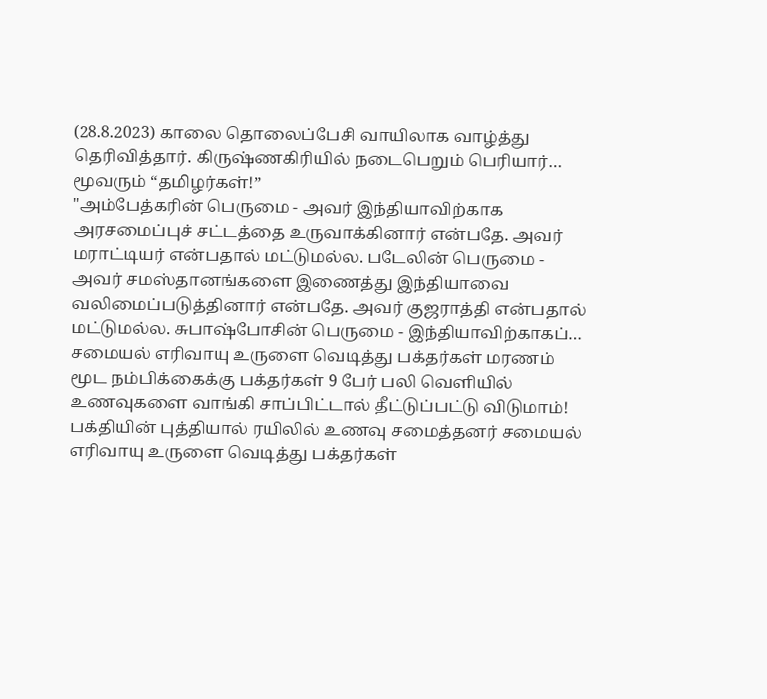(28.8.2023) காலை தொலைப்பேசி வாயிலாக வாழ்த்து தெரிவித்தார். கிருஷ்ணகிரியில் நடைபெறும் பெரியார்…
மூவரும் “தமிழர்கள்!”
"அம்பேத்கரின் பெருமை - அவர் இந்தியாவிற்காக அரசமைப்புச் சட்டத்தை உருவாக்கினார் என்பதே. அவர் மராட்டியர் என்பதால் மட்டுமல்ல. படேலின் பெருமை - அவர் சமஸ்தானங்களை இணைத்து இந்தியாவை வலிமைப்படுத்தினார் என்பதே. அவர் குஜராத்தி என்பதால் மட்டுமல்ல. சுபாஷ்போசின் பெருமை - இந்தியாவிற்காகப்…
சமையல் எரிவாயு உருளை வெடித்து பக்தர்கள் மரணம்
மூட நம்பிக்கைக்கு பக்தர்கள் 9 பேர் பலி வெளியில் உணவுகளை வாங்கி சாப்பிட்டால் தீட்டுப்பட்டு விடுமாம்! பக்தியின் புத்தியால் ரயிலில் உணவு சமைத்தனர் சமையல் எரிவாயு உருளை வெடித்து பக்தர்கள்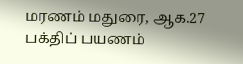மரணம் மதுரை, ஆக.27 பக்திப் பயணம்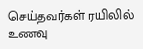செய்தவர்கள் ரயிலில் உணவு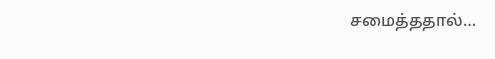சமைத்ததால்…